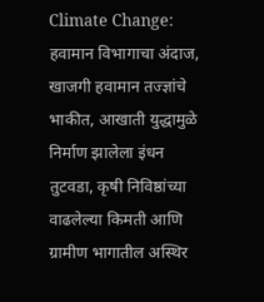Climate Change: हवामान विभागाचा अंदाज, खाजगी हवामान तज्ज्ञांचे भाकीत, आखाती युद्धामुळे निर्माण झालेला इंधन तुटवडा, कृषी निविष्ठांच्या वाढलेल्या किमती आणि ग्रामीण भागातील अस्थिर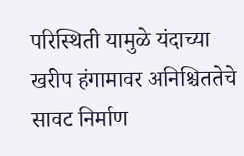परिस्थिती यामुळे यंदाच्या खरीप हंगामावर अनिश्चिततेचे सावट निर्माण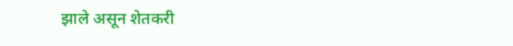झाले असून शेतकरी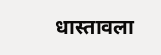धास्तावला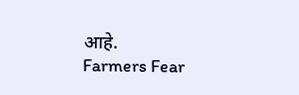आहे.
Farmers Fear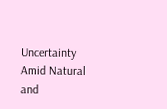Uncertainty Amid Natural and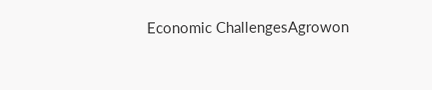Economic ChallengesAgrowon